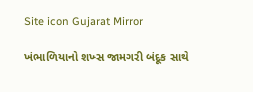Site icon Gujarat Mirror

ખંભાળિયાનો શખ્સ જામગરી બંદૂક સાથે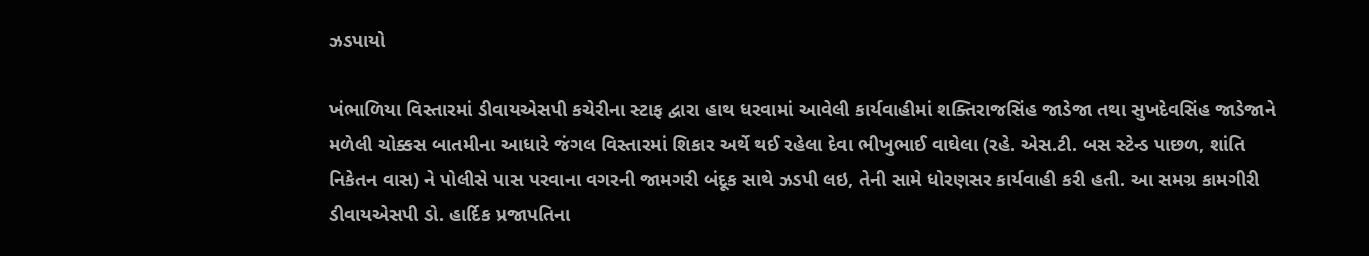ઝડપાયો

ખંભાળિયા વિસ્તારમાં ડીવાયએસપી કચેરીના સ્ટાફ દ્વારા હાથ ધરવામાં આવેલી કાર્યવાહીમાં શક્તિરાજસિંહ જાડેજા તથા સુખદેવસિંહ જાડેજાને મળેલી ચોક્કસ બાતમીના આધારે જંગલ વિસ્તારમાં શિકાર અર્થે થઈ રહેલા દેવા ભીખુભાઈ વાઘેલા (રહે. એસ.ટી. બસ સ્ટેન્ડ પાછળ, શાંતિ નિકેતન વાસ) ને પોલીસે પાસ પરવાના વગરની જામગરી બંદૂક સાથે ઝડપી લઇ, તેની સામે ધોરણસર કાર્યવાહી કરી હતી. આ સમગ્ર કામગીરી ડીવાયએસપી ડો. હાર્દિક પ્રજાપતિના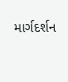માર્ગદર્શન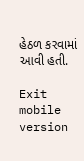હેઠળ કરવામાં આવી હતી.

Exit mobile version